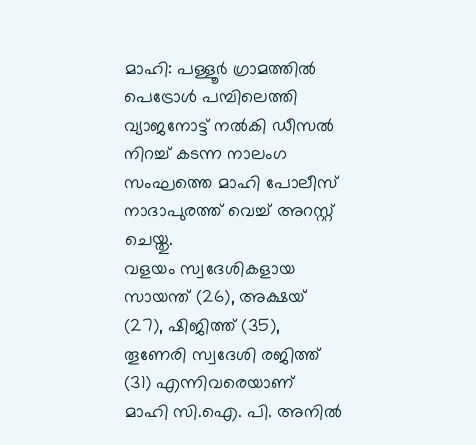മാഹി: പള്ളൂർ ഗ്രാമത്തിൽ പെട്രോൾ പമ്പിലെത്തി വ്യാജനോട്ട് നൽകി ഡീസൽ നിറച്ച് കടന്ന നാലംഗ സംഘത്തെ മാഹി പോലീസ് നാദാപുരത്ത് വെച്ച് അറസ്റ്റ് ചെയ്തു.
വളയം സ്വദേശികളായ സായന്ത് (26), അക്ഷയ് (27), ഷിജിത്ത് (35), തൂണേരി സ്വദേശി രജിത്ത് (31) എന്നിവരെയാണ് മാഹി സി.ഐ. പി. അനിൽ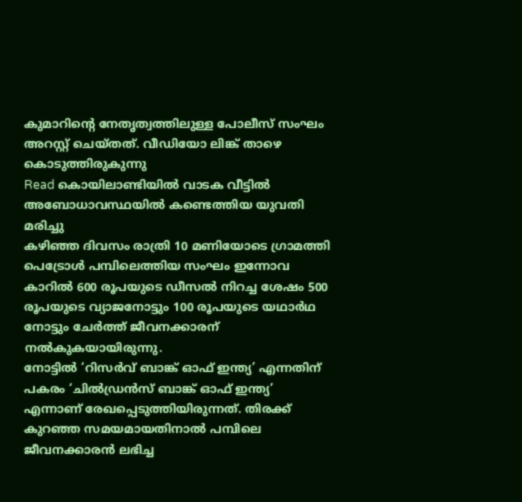കുമാറിന്റെ നേതൃത്വത്തിലുള്ള പോലീസ് സംഘം അറസ്റ്റ് ചെയ്തത്. വീഡിയോ ലിങ്ക് താഴെ കൊടുത്തിരുകുന്നു
Read കൊയിലാണ്ടിയിൽ വാടക വീട്ടിൽ അബോധാവസ്ഥയിൽ കണ്ടെത്തിയ യുവതി മരിച്ചു
കഴിഞ്ഞ ദിവസം രാത്രി 10 മണിയോടെ ഗ്രാമത്തി പെട്രോൾ പമ്പിലെത്തിയ സംഘം ഇന്നോവ കാറിൽ 600 രൂപയുടെ ഡീസൽ നിറച്ച ശേഷം 500 രൂപയുടെ വ്യാജനോട്ടും 100 രൂപയുടെ യഥാർഥ നോട്ടും ചേർത്ത് ജീവനക്കാരന് നൽകുകയായിരുന്നു.
നോട്ടിൽ ‘റിസർവ് ബാങ്ക് ഓഫ് ഇന്ത്യ’ എന്നതിന് പകരം ‘ചിൽഡ്രൻസ് ബാങ്ക് ഓഫ് ഇന്ത്യ’ എന്നാണ് രേഖപ്പെടുത്തിയിരുന്നത്. തിരക്ക് കുറഞ്ഞ സമയമായതിനാൽ പമ്പിലെ ജീവനക്കാരൻ ലഭിച്ച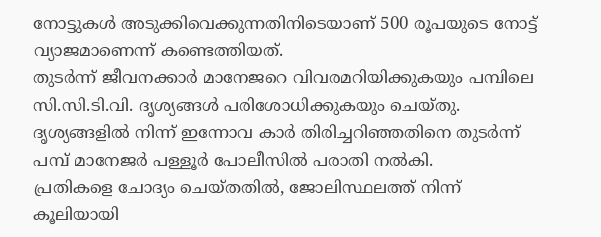നോട്ടുകൾ അടുക്കിവെക്കുന്നതിനിടെയാണ് 500 രൂപയുടെ നോട്ട് വ്യാജമാണെന്ന് കണ്ടെത്തിയത്.
തുടർന്ന് ജീവനക്കാർ മാനേജറെ വിവരമറിയിക്കുകയും പമ്പിലെ സി.സി.ടി.വി. ദൃശ്യങ്ങൾ പരിശോധിക്കുകയും ചെയ്തു. ദൃശ്യങ്ങളിൽ നിന്ന് ഇന്നോവ കാർ തിരിച്ചറിഞ്ഞതിനെ തുടർന്ന് പമ്പ് മാനേജർ പള്ളൂർ പോലീസിൽ പരാതി നൽകി.
പ്രതികളെ ചോദ്യം ചെയ്തതിൽ, ജോലിസ്ഥലത്ത് നിന്ന് കൂലിയായി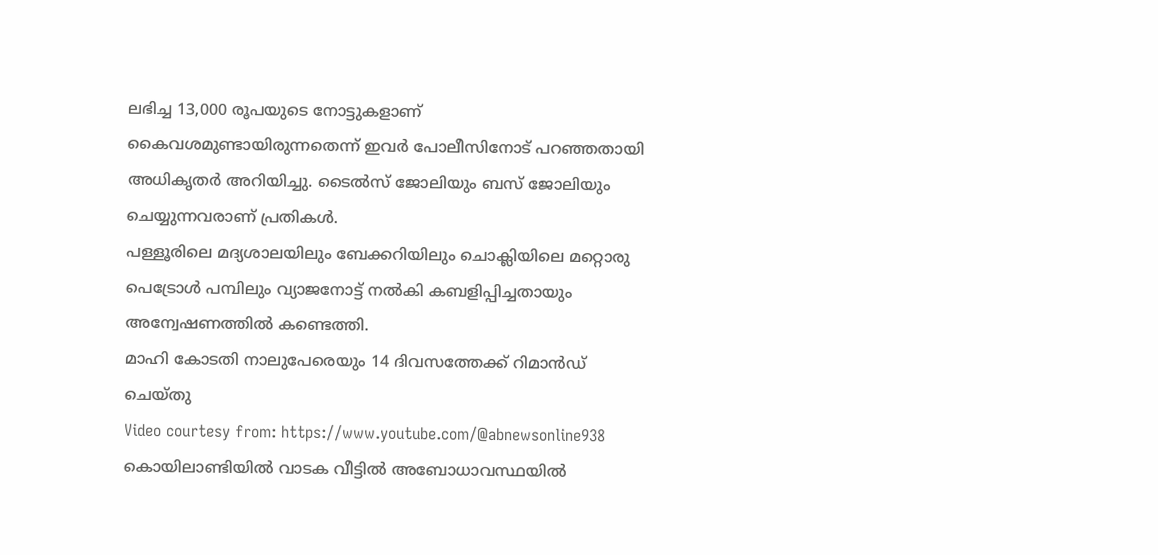ലഭിച്ച 13,000 രൂപയുടെ നോട്ടുകളാണ് കൈവശമുണ്ടായിരുന്നതെന്ന് ഇവർ പോലീസിനോട് പറഞ്ഞതായി അധികൃതർ അറിയിച്ചു. ടൈൽസ് ജോലിയും ബസ് ജോലിയും ചെയ്യുന്നവരാണ് പ്രതികൾ.
പള്ളൂരിലെ മദ്യശാലയിലും ബേക്കറിയിലും ചൊക്ലിയിലെ മറ്റൊരു പെട്രോൾ പമ്പിലും വ്യാജനോട്ട് നൽകി കബളിപ്പിച്ചതായും അന്വേഷണത്തിൽ കണ്ടെത്തി.
മാഹി കോടതി നാലുപേരെയും 14 ദിവസത്തേക്ക് റിമാൻഡ് ചെയ്തു
Video courtesy from: https://www.youtube.com/@abnewsonline938
കൊയിലാണ്ടിയിൽ വാടക വീട്ടിൽ അബോധാവസ്ഥയിൽ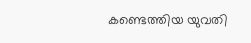കണ്ടെത്തിയ യുവതി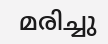മരിച്ചു